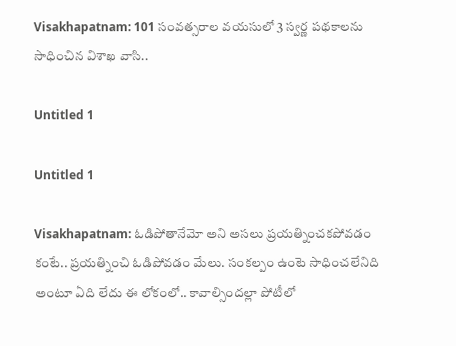Visakhapatnam: 101 సంవత్సరాల వయసులో 3 స్వర్ణ పథకాలను సాధించిన విశాఖ వాసి..

Untitled 1

Untitled 1

Visakhapatnam: ఓడిపోతానేమో అని అసలు ప్రయత్నించకపోవడం కంటే.. ప్రయత్నించి ఓడిపోవడం మేలు. సంకల్పం ఉంటె సాధించలేనిది అంటూ ఏది లేదు ఈ లోకంలో.. కావాల్సిందల్లా పోటీలో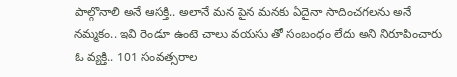పాల్గొనాలి అనే ఆసక్తి.. అలానే మన పైన మనకు ఏదైనా సాదించగలను అనే నమ్మకం.. ఇవి రెండూ ఉంటె చాలు వయసు తో సంబంధం లేదు అని నిరూపించారు ఓ వ్యక్తి.. 101 సంవత్సరాల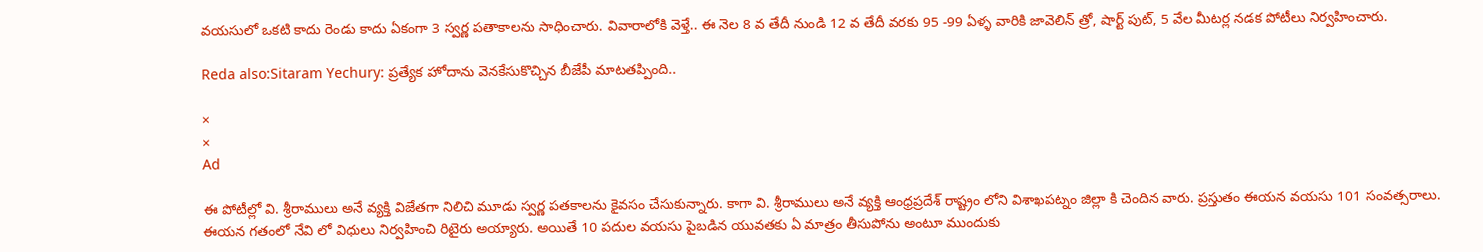వయసులో ఒకటి కాదు రెండు కాదు ఏకంగా 3 స్వర్ణ పతాకాలను సాధించారు. వివారాలోకి వెళ్తే.. ఈ నెల 8 వ తేదీ నుండి 12 వ తేదీ వరకు 95 -99 ఏళ్ళ వారికి జావెలిన్ త్రో, షార్ట్ పుట్, 5 వేల మీటర్ల నడక పోటీలు నిర్వహించారు.

Reda also:Sitaram Yechury: ప్రత్యేక హోదాను వెనకేసుకొచ్చిన బీజేపీ మాటతప్పింది..

×
×
Ad

ఈ పోటీల్లో వి. శ్రీరాములు అనే వ్యక్తి విజేతగా నిలిచి మూడు స్వర్ణ పతకాలను కైవసం చేసుకున్నారు. కాగా వి. శ్రీరాములు అనే వ్యక్తి ఆంధ్రప్రదేశ్ రాష్ట్రం లోని విశాఖపట్నం జిల్లా కి చెందిన వారు. ప్రస్తుతం ఈయన వయసు 101 సంవత్సరాలు. ఈయన గతంలో నేవి లో విధులు నిర్వహించి రిటైరు అయ్యారు. అయితే 10 పదుల వయసు పైబడిన యువతకు ఏ మాత్రం తీసుపోను అంటూ ముందుకు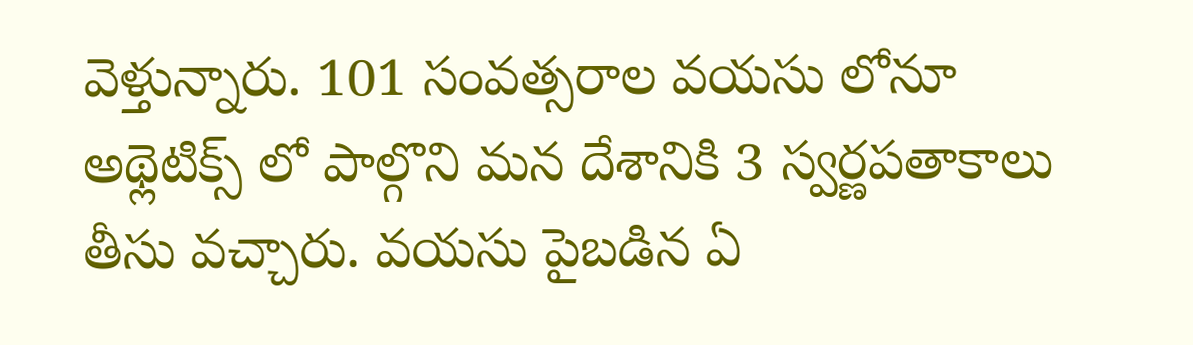వెళ్తున్నారు. 101 సంవత్సరాల వయసు లోనూ అథ్లెటిక్స్ లో పాల్గొని మన దేశానికి 3 స్వర్ణపతాకాలు తీసు వచ్చారు. వయసు పైబడిన ఏ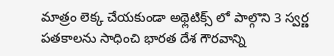మాత్రం లెక్క చేయకుండా అథ్లెటిక్స్ లో పాల్గొని 3 స్వర్ణ పతకాలను సాధించి భారత దేశ గౌరవాన్ని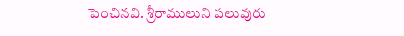పెంచినవి. శ్రీరాములుని పలువురు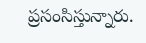ప్రసంసిస్తున్నారు.